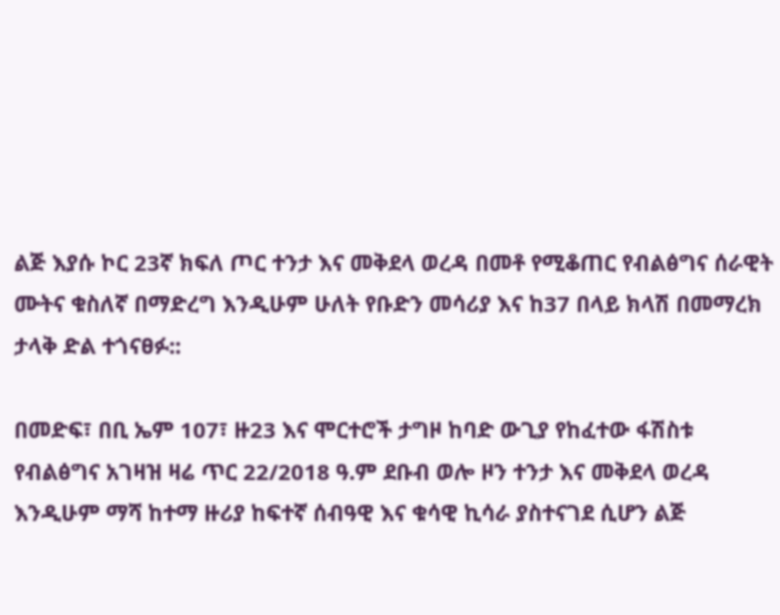ልጅ እያሱ ኮር 23ኛ ክፍለ ጦር ተንታ እና መቅደላ ወረዳ በመቶ የሚቆጠር የብልፅግና ሰራዊት ሙትና ቁስለኛ በማድረግ እንዲሁም ሁለት የቡድን መሳሪያ እና ከ37 በላይ ክላሽ በመማረክ ታላቅ ድል ተጎናፀፉ::

በመድፍ፣ በቢ ኤም 107፣ ዙ23 እና ሞርተሮች ታግዞ ከባድ ውጊያ የከፈተው ፋሽስቱ የብልፅግና አገዛዝ ዛሬ ጥር 22/2018 ዓ.ም ደቡብ ወሎ ዞን ተንታ እና መቅደላ ወረዳ እንዲሁም ማሻ ከተማ ዙሪያ ከፍተኛ ሰብዓዊ እና ቁሳዊ ኪሳራ ያስተናገደ ሲሆን ልጅ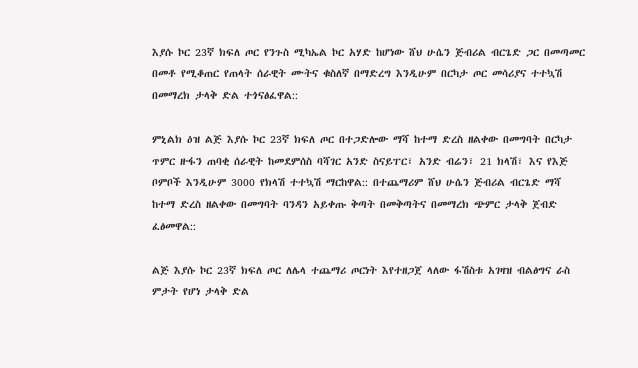እያሱ ኮር 23ኛ ክፍለ ጦር የንጉስ ሚካኤል ኮር አሃድ ከሆነው ሸህ ሁሴን ጅብሪል ብርጌድ ጋር በመጣመር በመቶ የሚቆጠር የጠላት ሰራዊት ሙትና ቁስለኛ በማድረግ እንዲሁም በርካታ ጦር መሳሪያና ተተኳሽ በመማረክ ታላቅ ድል ተጎናፅፈዋል::

ምኒልክ ዕዝ ልጅ እያሱ ኮር 23ኛ ክፍለ ጦር በተጋድሎው ማሻ ከተማ ድረስ ዘልቀው በመግባት በርካታ ጥምር ዙፋን ጠባቂ ሰራዊት ከመደምሰስ ባሻገር አንድ ስናይፐር፣ አንድ ብሬን፣ 21 ክላሽ፣ እና የእጅ ቦምቦች እንዲሁም 3000 የክላሽ ተተኳሽ ማርከዋል:: በተጨማሪም ሸህ ሁሴን ጅብሪል ብርጌድ ማሻ ከተማ ድረስ ዘልቀው በመግባት ባንዳን አይቀጡ ቅጣት በመቅጣትና በመማረክ ጭምር ታላቅ ጀብድ ፈፅመዋል::

ልጅ እያሱ ኮር 23ኛ ክፍለ ጦር ለሌላ ተጨማሪ ጦርነት እየተዘጋጀ ላለው ፋሽስቱ አገዛዝ ብልፅግና ራስ ምታት የሆነ ታላቅ ድል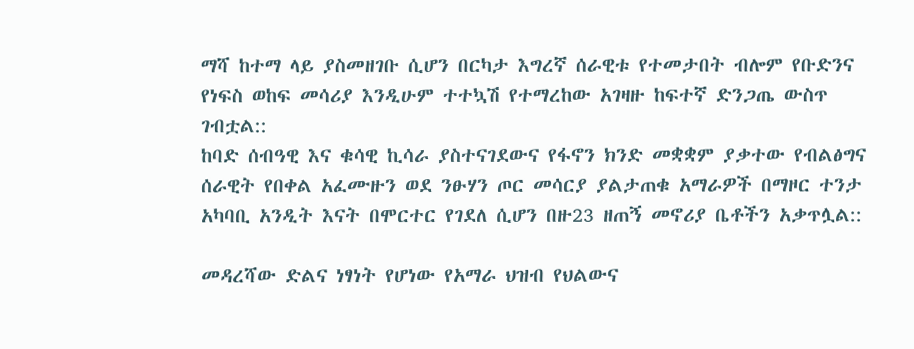ማሻ ከተማ ላይ ያስመዘገቡ ሲሆን በርካታ እግረኛ ሰራዊቱ የተመታበት ብሎም የቡድንና የነፍስ ወከፍ መሳሪያ እንዲሁም ተተኳሽ የተማረከው አገዛዙ ከፍተኛ ድንጋጤ ውስጥ ገብቷል::
ከባድ ሰብዓዊ እና ቁሳዊ ኪሳራ ያስተናገደውና የፋኖን ክንድ መቋቋም ያቃተው የብልፅግና ሰራዊት የበቀል አፈሙዙን ወደ ንፁሃን ጦር መሳርያ ያልታጠቁ አማራዎች በማዞር ተንታ አካባቢ አንዲት እናት በሞርተር የገደለ ሲሆን በዙ23 ዘጠኝ መኖሪያ ቤቶችን አቃጥሏል::

መዳረሻው ድልና ነፃነት የሆነው የአማራ ህዝብ የህልውና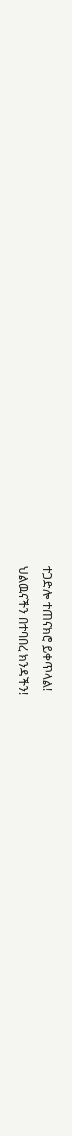ተጋድሎ ተጠናክሮ ይቀጥላል!
ህልዉናችን በተባበረ ክንዳችን!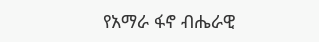የአማራ ፋኖ ብሔራዊ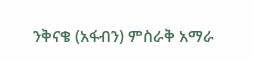ንቅናቄ (አፋብን) ምስራቅ አማራ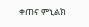ቀጠና ምኒልክ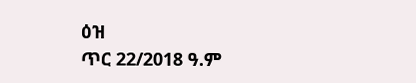ዕዝ
ጥር 22/2018 ዓ.ም